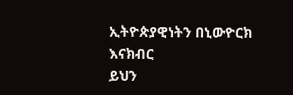ኢትዮጵያዊነትን በኒውዮርክ እናክብር
ይህን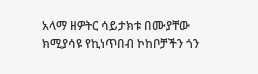አላማ ዘዎትር ሳይታክቱ በሙያቸው ክሚያሳዩ የኪነጥበብ ኮከቦቻችን ጎን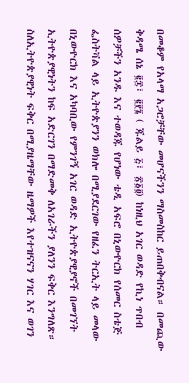በመቆም የአላማ አጋሮቻቸው መሆናችንን ማስመስከር ይጠበቅብናል። በመጪው ቅዳሜ ሰኔ ፪፰፣ ፪፻፮ ( ጁልይ ፭፣ ፳፩፬) ከነዚህ አገር ወዳድ የኪነ ጥበብ ሰዎቻችን አንዱ እና ተወዳጁ የሆነው ቴዲ አፍሮ በኒውዮርክ የሰመር ስቴጅ ፌስትቫል ላይ ኢትዮጵያንን ወክሎ በሚያደርገው የዘፈን ትርኢት ላይ መላው በኒውዮርክ እና አካባቢው የምንገኝ አገር ወዳድ ኢትዮጵያዊያኖች በመገኘት ኢትዮጵያዊነትን ከፍ አድርገን በማድመቅ ለአገራችን ያለንን ፍቅር እንግለጽ። ስለኢትዮጵያዊነት ፍቅር በሚያዜማቸው ዜማዎች እየተዝናናን ሃገር እና ወገን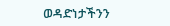ወዳድነታችንን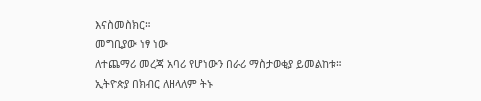እናስመስክር።
መግቢያው ነፃ ነው
ለተጨማሪ መረጃ አባሪ የሆነውን በራሪ ማስታወቂያ ይመልከቱ።
ኢትዮጵያ በክብር ለዘላለም ትኑ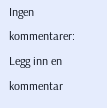Ingen kommentarer:
Legg inn en kommentar